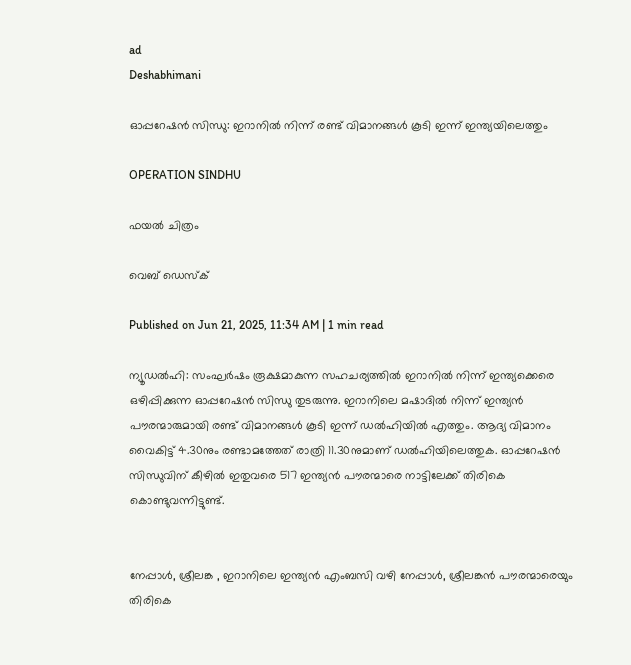ad
Deshabhimani

ഓപ്പറേഷൻ സിന്ധു: ഇറാനിൽ നിന്ന് രണ്ട് വിമാനങ്ങൾ കൂടി ഇന്ന് ഇന്ത്യയിലെത്തും

OPERATION SINDHU

ഫയൽ ചിത്രം

വെബ് ഡെസ്ക്

Published on Jun 21, 2025, 11:34 AM | 1 min read

ന്യൂഡൽഹി: സംഘർഷം രൂക്ഷമാകുന്ന സഹചര്യത്തിൽ ഇറാനിൽ നിന്ന് ഇന്ത്യക്കെരെ ഒഴിപ്പിക്കുന്ന ഓപ്പറേഷൻ സിന്ധു തുടരുന്നു. ഇറാനിലെ മഷാദിൽ നിന്ന് ഇന്ത്യൻ പൗരന്മാരുമായി രണ്ട് വിമാനങ്ങൾ കൂടി ഇന്ന് ഡൽഹിയിൽ എത്തും. ആദ്യ വിമാനം വൈകിട്ട് 4.30നും രണ്ടാമത്തേത് രാത്രി 11.30നുമാണ് ഡൽഹിയിലെത്തുക. ഓപ്പറേഷൻ സിന്ധുവിന് കീഴിൽ ഇതുവരെ 517 ഇന്ത്യൻ പൗരന്മാരെ നാട്ടിലേക്ക് തിരികെ കൊണ്ടുവന്നിട്ടുണ്ട്.


നേപ്പാൾ, ശ്രീലങ്ക , ഇറാനിലെ ഇന്ത്യൻ എംബസി വഴി നേപ്പാൾ, ശ്രീലങ്കൻ പൗരന്മാരെയും തിരികെ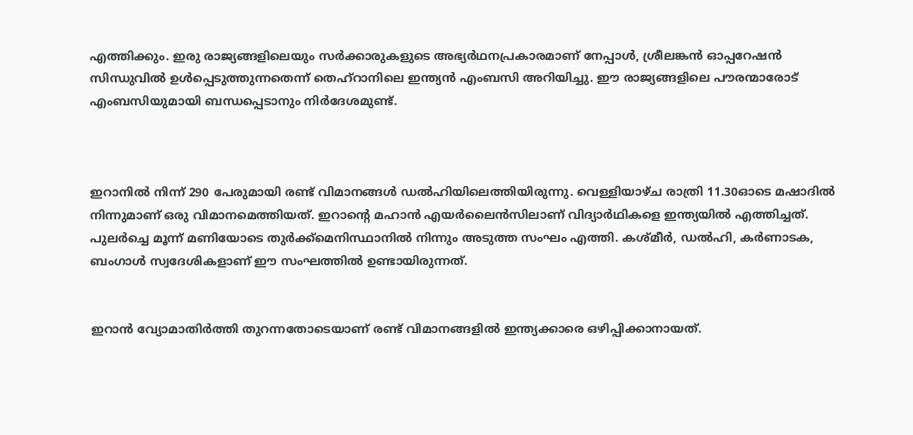എത്തിക്കും. ഇരു രാജ്യങ്ങളിലെയും സർക്കാരുകളുടെ അഭ്യർഥനപ്രകാരമാണ് നേപ്പാൾ, ശ്രീലങ്കൻ ഓപ്പറേഷൻ സിന്ധുവിൽ ഉൾപ്പെടുത്തുന്നതെന്ന് തെഹ്റാനിലെ ഇന്ത്യൻ എംബസി അറിയിച്ചു. ഈ രാജ്യങ്ങളിലെ പൗരന്മാരോട് എംബസിയുമായി ബന്ധപ്പെടാനും നിര്‍ദേശമുണ്ട്.



ഇറാനിൽ നിന്ന് 290 പേരുമായി രണ്ട് വിമാനങ്ങൾ ഡൽഹിയിലെത്തിയിരുന്നു. വെള്ളിയാഴ്ച രാത്രി 11.30ഓടെ മഷാദിൽ നിന്നുമാണ് ഒരു വിമാനമെത്തിയത്. ഇറാന്റെ മഹാൻ എയർലൈൻസിലാണ് വിദ്യാർഥികളെ ഇന്ത്യയിൽ എത്തിച്ചത്. പുലർച്ചെ മൂന്ന് മണിയോടെ തുർക്ക്മെനിസ്ഥാനിൽ നിന്നും അടുത്ത സംഘം എത്തി. കശ്മീർ, ഡൽഹി, കർണാടക, ബംഗാൾ സ്വദേശികളാണ് ഈ സംഘത്തിൽ ഉണ്ടായിരുന്നത്.


ഇറാൻ വ്യോമാതിർത്തി തുറന്നതോടെയാണ് രണ്ട് വിമാനങ്ങളിൽ ഇന്ത്യക്കാരെ ഒഴിപ്പിക്കാനായത്.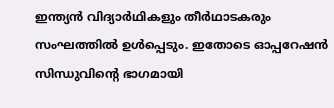ഇന്ത്യൻ വിദ്യാർഥികളും തീർഥാടകരും സംഘത്തിൽ ഉൾപ്പെടും. ഇതോടെ ഓപ്പറേഷൻ സിന്ധുവിന്റെ ഭാഗമായി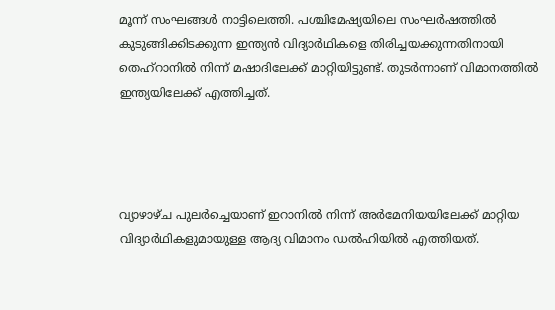മൂന്ന് സംഘങ്ങൾ നാട്ടിലെത്തി. പശ്ചിമേഷ്യയിലെ സംഘർഷത്തിൽ കുടുങ്ങിക്കിടക്കുന്ന ഇന്ത്യൻ വിദ്യാർഥികളെ തിരിച്ചയക്കുന്നതിനായി തെഹ്‌റാനിൽ നിന്ന് മഷാദിലേക്ക് മാറ്റിയിട്ടുണ്ട്. തുടർന്നാണ് വിമാനത്തിൽ ഇന്ത്യയിലേക്ക് എത്തിച്ചത്.




വ്യാഴാഴ്ച പുലർച്ചെയാണ് ഇറാനിൽ നിന്ന് അർമേനിയയിലേക്ക് മാറ്റിയ വിദ്യാർഥികളുമായുള്ള ആദ്യ വിമാനം ഡൽഹിയിൽ എത്തിയത്.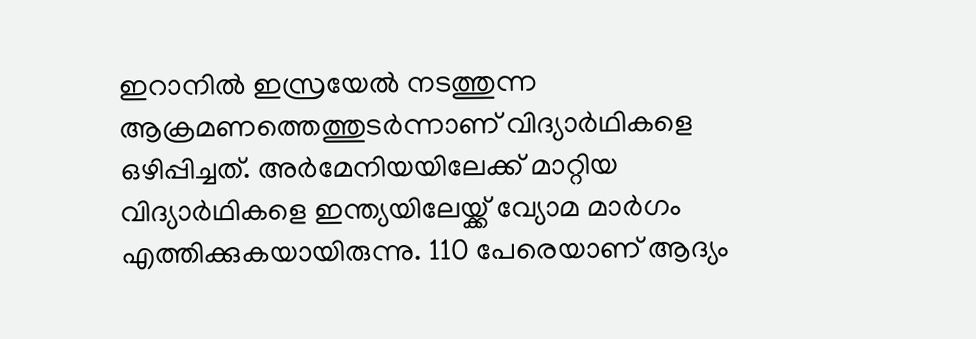ഇറാനിൽ ഇസ്രയേൽ നടത്തുന്ന ആക്രമണത്തെത്തുടർന്നാണ്‌ വിദ്യാർഥികളെ ഒഴിപ്പിച്ചത്‌. അർമേനിയയിലേക്ക് മാറ്റിയ വിദ്യാർഥികളെ ഇന്ത്യയിലേയ്ക്ക് വ്യോമ മാര്‍ഗം എത്തിക്കുകയായിരുന്നു. 110 പേരെയാണ്‌ ആദ്യം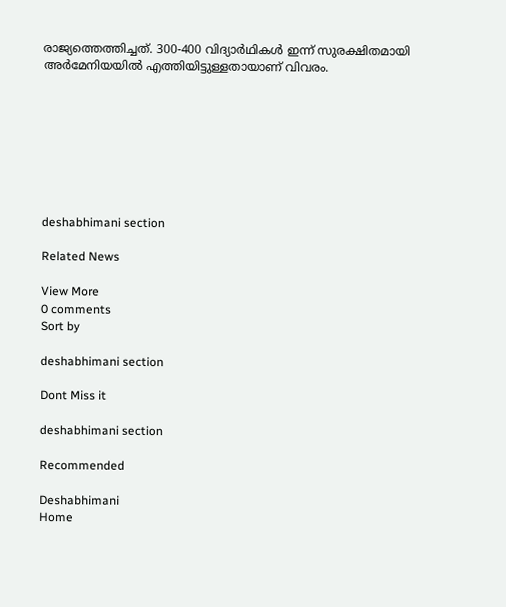രാജ്യത്തെത്തിച്ചത്‌. 300-400 വിദ്യാർഥികൾ ഇന്ന് സുരക്ഷിതമായി അർമേനിയയിൽ എത്തിയിട്ടുള്ളതായാണ് വിവരം.








deshabhimani section

Related News

View More
0 comments
Sort by

deshabhimani section

Dont Miss it

deshabhimani section

Recommended

Deshabhimani
Home